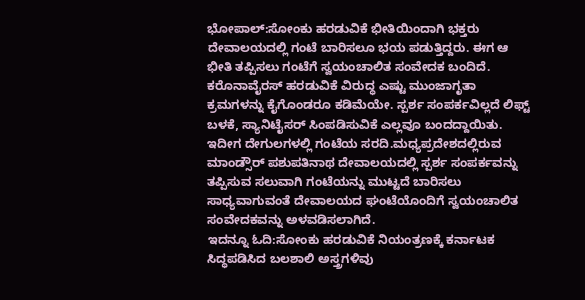ಭೋಪಾಲ್:ಸೋಂಕು ಹರಡುವಿಕೆ ಭೀತಿಯಿಂದಾಗಿ ಭಕ್ತರು ದೇವಾಲಯದಲ್ಲಿ ಗಂಟೆ ಬಾರಿಸಲೂ ಭಯ ಪಡುತ್ತಿದ್ದರು. ಈಗ ಆ ಭೀತಿ ತಪ್ಪಿಸಲು ಗಂಟೆಗೆ ಸ್ವಯಂಚಾಲಿತ ಸಂವೇದಕ ಬಂದಿದೆ.
ಕರೊನಾವೈರಸ್ ಹರಡುವಿಕೆ ವಿರುದ್ಧ ಎಷ್ಟು ಮುಂಜಾಗೃತಾ ಕ್ರಮಗಳನ್ನು ಕೈಗೊಂಡರೂ ಕಡಿಮೆಯೇ. ಸ್ಪರ್ಶ ಸಂಪರ್ಕವಿಲ್ಲದೆ ಲಿಫ್ಟ್ ಬಳಕೆ, ಸ್ಯಾನಿಟೈಸರ್ ಸಿಂಪಡಿಸುವಿಕೆ ಎಲ್ಲವೂ ಬಂದದ್ದಾಯಿತು. ಇದೀಗ ದೇಗುಲಗಳಲ್ಲಿ ಗಂಟೆಯ ಸರದಿ.ಮಧ್ಯಪ್ರದೇಶದಲ್ಲಿರುವ ಮಾಂಡ್ಸೌರ್ ಪಶುಪತಿನಾಥ ದೇವಾಲಯದಲ್ಲಿ ಸ್ಪರ್ಶ ಸಂಪರ್ಕವನ್ನು ತಪ್ಪಿಸುವ ಸಲುವಾಗಿ ಗಂಟೆಯನ್ನು ಮುಟ್ಟದೆ ಬಾರಿಸಲು ಸಾಧ್ಯವಾಗುವಂತೆ ದೇವಾಲಯದ ಘಂಟೆಯೊಂದಿಗೆ ಸ್ವಯಂಚಾಲಿತ ಸಂವೇದಕವನ್ನು ಅಳವಡಿಸಲಾಗಿದೆ.
ಇದನ್ನೂ ಓದಿ:ಸೋಂಕು ಹರಡುವಿಕೆ ನಿಯಂತ್ರಣಕ್ಕೆ ಕರ್ನಾಟಕ ಸಿದ್ಧಪಡಿಸಿದ ಬಲಶಾಲಿ ಅಸ್ತ್ರಗಳಿವು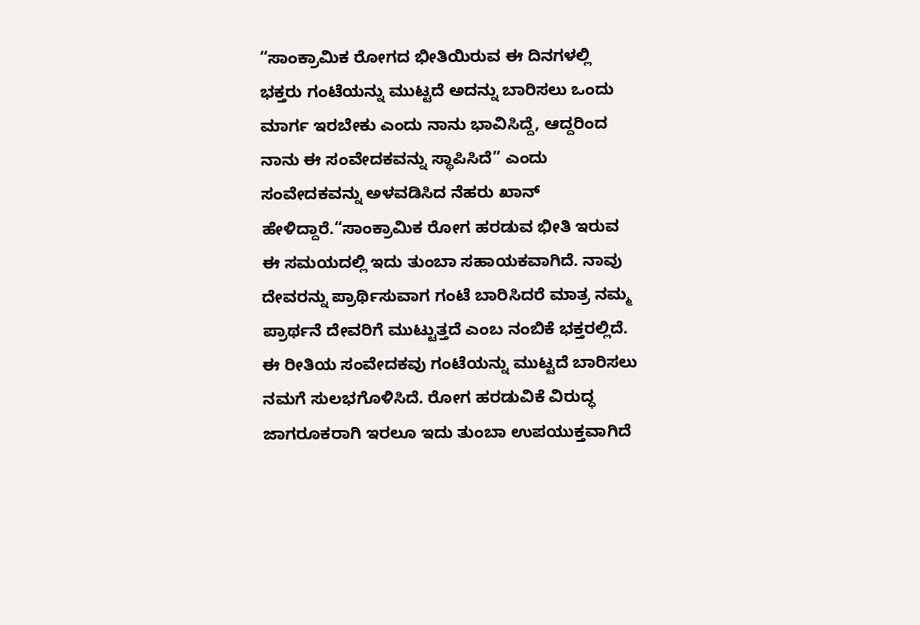“ಸಾಂಕ್ರಾಮಿಕ ರೋಗದ ಭೀತಿಯಿರುವ ಈ ದಿನಗಳಲ್ಲಿ ಭಕ್ತರು ಗಂಟೆಯನ್ನು ಮುಟ್ಟದೆ ಅದನ್ನು ಬಾರಿಸಲು ಒಂದು ಮಾರ್ಗ ಇರಬೇಕು ಎಂದು ನಾನು ಭಾವಿಸಿದ್ದೆ, ಆದ್ದರಿಂದ ನಾನು ಈ ಸಂವೇದಕವನ್ನು ಸ್ಥಾಪಿಸಿದೆ” ಎಂದು ಸಂವೇದಕವನ್ನು ಅಳವಡಿಸಿದ ನೆಹರು ಖಾನ್ ಹೇಳಿದ್ದಾರೆ.“ಸಾಂಕ್ರಾಮಿಕ ರೋಗ ಹರಡುವ ಭೀತಿ ಇರುವ ಈ ಸಮಯದಲ್ಲಿ ಇದು ತುಂಬಾ ಸಹಾಯಕವಾಗಿದೆ. ನಾವು ದೇವರನ್ನು ಪ್ರಾರ್ಥಿಸುವಾಗ ಗಂಟೆ ಬಾರಿಸಿದರೆ ಮಾತ್ರ ನಮ್ಮ ಪ್ರಾರ್ಥನೆ ದೇವರಿಗೆ ಮುಟ್ಟುತ್ತದೆ ಎಂಬ ನಂಬಿಕೆ ಭಕ್ತರಲ್ಲಿದೆ. ಈ ರೀತಿಯ ಸಂವೇದಕವು ಗಂಟೆಯನ್ನು ಮುಟ್ಟದೆ ಬಾರಿಸಲು ನಮಗೆ ಸುಲಭಗೊಳಿಸಿದೆ. ರೋಗ ಹರಡುವಿಕೆ ವಿರುದ್ಧ ಜಾಗರೂಕರಾಗಿ ಇರಲೂ ಇದು ತುಂಬಾ ಉಪಯುಕ್ತವಾಗಿದೆ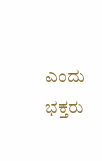ಎಂದು ಭಕ್ತರು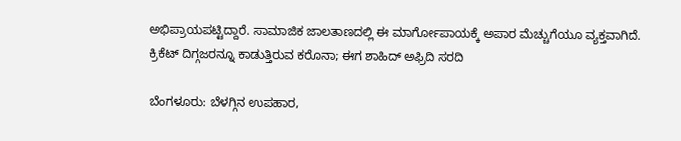ಅಭಿಪ್ರಾಯಪಟ್ಟಿದ್ದಾರೆ. ಸಾಮಾಜಿಕ ಜಾಲತಾಣದಲ್ಲಿ ಈ ಮಾರ್ಗೋಪಾಯಕ್ಕೆ ಅಪಾರ ಮೆಚ್ಚುಗೆಯೂ ವ್ಯಕ್ತವಾಗಿದೆ.
ಕ್ರಿಕೆಟ್ ದಿಗ್ಗಜರನ್ನೂ ಕಾಡುತ್ತಿರುವ ಕರೊನಾ; ಈಗ ಶಾಹಿದ್ ಅಫ್ರಿದಿ ಸರದಿ

ಬೆಂಗಳೂರು: ಬೆಳಗ್ಗಿನ ಉಪಹಾರ,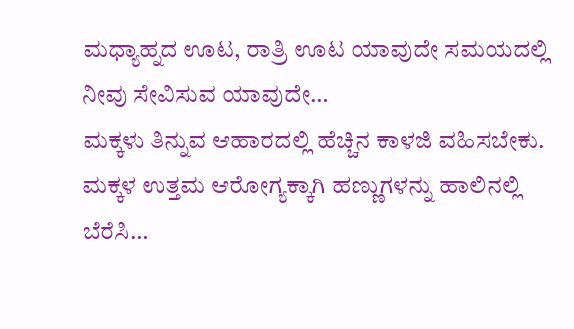ಮಧ್ಯಾಹ್ನದ ಊಟ, ರಾತ್ರಿ ಊಟ ಯಾವುದೇ ಸಮಯದಲ್ಲಿ ನೀವು ಸೇವಿಸುವ ಯಾವುದೇ…
ಮಕ್ಕಳು ತಿನ್ನುವ ಆಹಾರದಲ್ಲಿ ಹೆಚ್ಚಿನ ಕಾಳಜಿ ವಹಿಸಬೇಕು. ಮಕ್ಕಳ ಉತ್ತಮ ಆರೋಗ್ಯಕ್ಕಾಗಿ ಹಣ್ಣುಗಳನ್ನು ಹಾಲಿನಲ್ಲಿ ಬೆರೆಸಿ…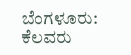ಬೆಂಗಳೂರು: ಕೆಲವರು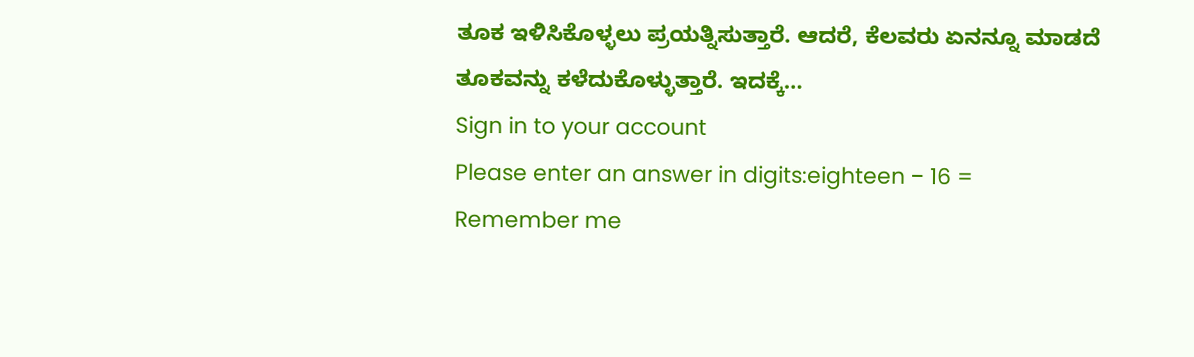ತೂಕ ಇಳಿಸಿಕೊಳ್ಳಲು ಪ್ರಯತ್ನಿಸುತ್ತಾರೆ. ಆದರೆ, ಕೆಲವರು ಏನನ್ನೂ ಮಾಡದೆ ತೂಕವನ್ನು ಕಳೆದುಕೊಳ್ಳುತ್ತಾರೆ. ಇದಕ್ಕೆ…
Sign in to your account
Please enter an answer in digits:eighteen − 16 =
Remember me